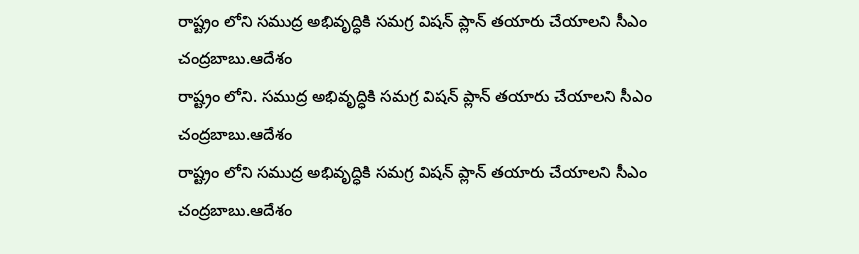రాష్ట్రం లోని సముద్ర అభివృద్ధికి సమగ్ర విషన్ ప్లాన్ తయారు చేయాలని సీఎం చంద్రబాబు.ఆదేశం
రాష్ట్రం లోని. సముద్ర అభివృద్ధికి సమగ్ర విషన్ ప్లాన్ తయారు చేయాలని సీఎం చంద్రబాబు.ఆదేశం
రాష్ట్రం లోని సముద్ర అభివృద్ధికి సమగ్ర విషన్ ప్లాన్ తయారు చేయాలని సీఎం చంద్రబాబు.ఆదేశం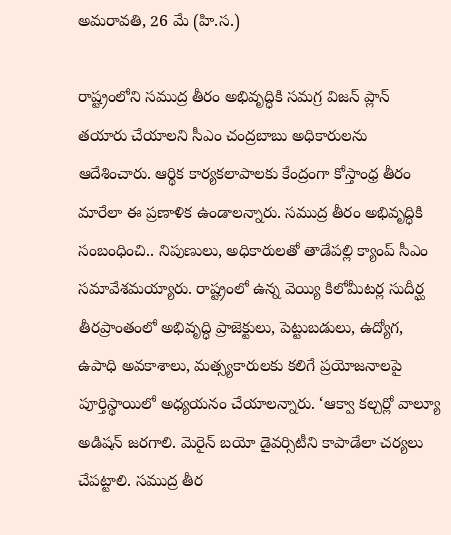అమరావతి, 26 మే (హి.స.)

రాష్ట్రంలోని సముద్ర తీరం అభివృద్ధికి సమగ్ర విజన్ ప్లాన్ తయారు చేయాలని సీఎం చంద్రబాబు అధికారులను ఆదేశించారు. ఆర్థిక కార్యకలాపాలకు కేంద్రంగా కోస్తాంధ్ర తీరం మారేలా ఈ ప్రణాళిక ఉండాలన్నారు. సముద్ర తీరం అభివృద్ధికి సంబంధించి.. నిపుణులు, అధికారులతో తాడేపల్లి క్యాంప్ సీఎం సమావేశమయ్యారు. రాష్ట్రంలో ఉన్న వెయ్యి కిలోమీటర్ల సుదీర్ఘ తీరప్రాంతంలో అభివృద్ధి ప్రాజెక్టులు, పెట్టుబడులు, ఉద్యోగ, ఉపాధి అవకాశాలు, మత్స్యకారులకు కలిగే ప్రయోజనాలపై పూర్తిస్థాయిలో అధ్యయనం చేయాలన్నారు. ‘ఆక్వా కల్చర్లో వాల్యూ అడిషన్ జరగాలి. మెరైన్ బయో డైవర్సిటీని కాపాడేలా చర్యలు చేపట్టాలి. సముద్ర తీర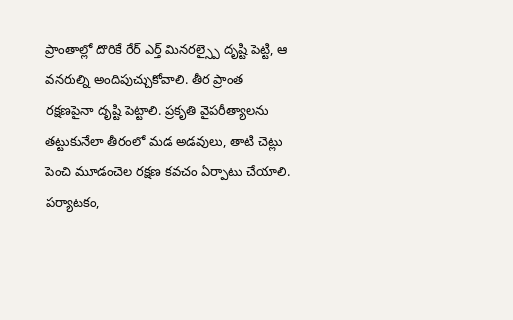ప్రాంతాల్లో దొరికే రేర్ ఎర్త్ మినరల్స్పై దృష్టి పెట్టి, ఆ వనరుల్ని అందిపుచ్చుకోవాలి. తీర ప్రాంత రక్షణపైనా దృష్టి పెట్టాలి. ప్రకృతి వైపరీత్యాలను తట్టుకునేలా తీరంలో మడ అడవులు, తాటి చెట్లు పెంచి మూడంచెల రక్షణ కవచం ఏర్పాటు చేయాలి. పర్యాటకం,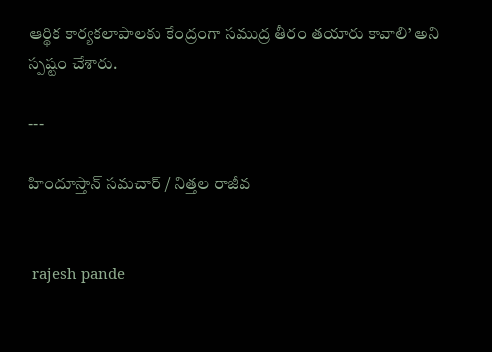ఆర్థిక కార్యకలాపాలకు కేంద్రంగా సముద్ర తీరం తయారు కావాలి’ అని స్పష్టం చేశారు.

---

హిందూస్తాన్ సమచార్ / నిత్తల రాజీవ


 rajesh pande